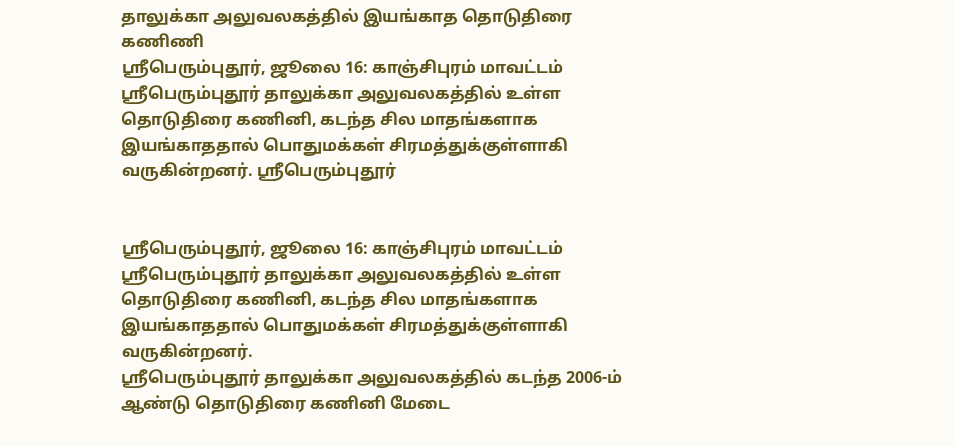தாலுக்கா அலுவலகத்தில் இயங்காத தொடுதிரை கணிணி
ஸ்ரீபெரும்புதூர், ஜூலை 16: காஞ்சிபுரம் மாவட்டம் ஸ்ரீபெரும்புதூர் தாலுக்கா அலுவலகத்தில் உள்ள தொடுதிரை கணினி, கடந்த சில மாதங்களாக இயங்காததால் பொதுமக்கள் சிரமத்துக்குள்ளாகி வருகின்றனர். ஸ்ரீபெரும்புதூர்


ஸ்ரீபெரும்புதூர், ஜூலை 16: காஞ்சிபுரம் மாவட்டம் ஸ்ரீபெரும்புதூர் தாலுக்கா அலுவலகத்தில் உள்ள தொடுதிரை கணினி, கடந்த சில மாதங்களாக இயங்காததால் பொதுமக்கள் சிரமத்துக்குள்ளாகி வருகின்றனர்.
ஸ்ரீபெரும்புதூர் தாலுக்கா அலுவலகத்தில் கடந்த 2006-ம் ஆண்டு தொடுதிரை கணினி மேடை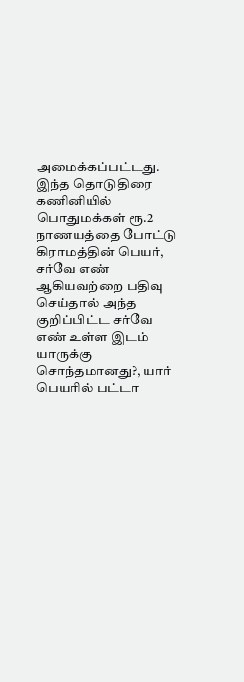அமைக்கப்பட்டது.
இந்த தொடுதிரை கணினியில் பொதுமக்கள் ரூ.2 நாணயத்தை போட்டு கிராமத்தின் பெயர், சர்வே எண் ஆகியவற்றை பதிவு செய்தால் அந்த குறிப்பிட்ட சர்வே எண் உள்ள இடம் யாருக்கு சொந்தமானது?, யார் பெயரில் பட்டா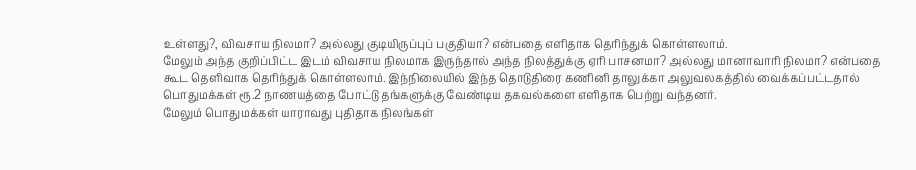உள்ளது?, விவசாய நிலமா? அல்லது குடியிருப்புப் பகுதியா? என்பதை எளிதாக தெரிந்துக் கொள்ளலாம்.
மேலும் அந்த குறிப்பிட்ட இடம் விவசாய நிலமாக இருந்தால் அந்த நிலத்துக்கு ஏரி பாசனமா? அல்லது மானாவாரி நிலமா? என்பதை கூட தெளிவாக தெரிந்துக் கொள்ளலாம். இந்நிலையில் இந்த தொடுதிரை கணினி தாலுக்கா அலுவலகத்தில் வைக்கப்பட்டதால் பொதுமக்கள் ரூ.2 நாணயத்தை போட்டு தங்களுக்கு வேண்டிய தகவல்களை எளிதாக பெற்று வந்தனர்.
மேலும் பொதுமக்கள் யாராவது புதிதாக நிலங்கள்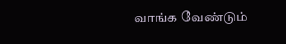வாங்க வேண்டும்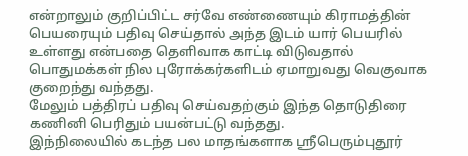என்றாலும் குறிப்பிட்ட சர்வே எண்ணையும் கிராமத்தின் பெயரையும் பதிவு செய்தால் அந்த இடம் யார் பெயரில் உள்ளது என்பதை தெளிவாக காட்டி விடுவதால் பொதுமக்கள் நில புரோக்கர்களிடம் ஏமாறுவது வெகுவாக குறைந்து வந்தது.
மேலும் பத்திரப் பதிவு செய்வதற்கும் இந்த தொடுதிரை கணினி பெரிதும் பயன்பட்டு வந்தது.
இந்நிலையில் கடந்த பல மாதங்களாக ஸ்ரீபெரும்புதூர்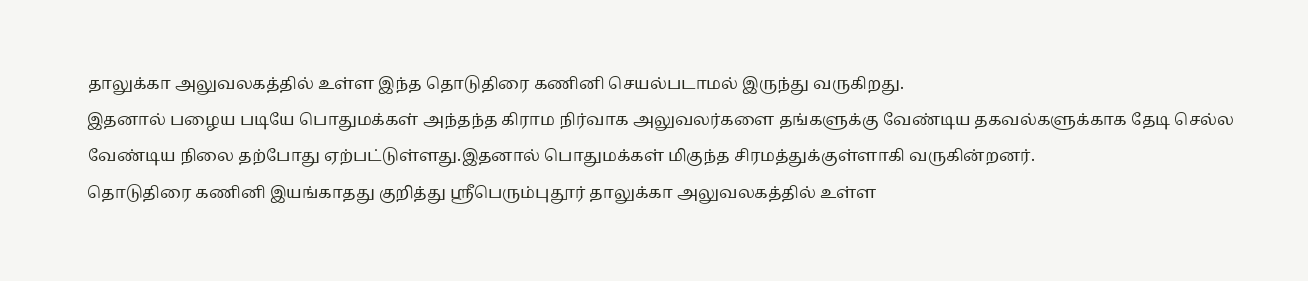தாலுக்கா அலுவலகத்தில் உள்ள இந்த தொடுதிரை கணினி செயல்படாமல் இருந்து வருகிறது.
இதனால் பழைய படியே பொதுமக்கள் அந்தந்த கிராம நிர்வாக அலுவலர்களை தங்களுக்கு வேண்டிய தகவல்களுக்காக தேடி செல்ல வேண்டிய நிலை தற்போது ஏற்பட்டுள்ளது.இதனால் பொதுமக்கள் மிகுந்த சிரமத்துக்குள்ளாகி வருகின்றனர்.
தொடுதிரை கணினி இயங்காதது குறித்து ஸ்ரீபெரும்புதூர் தாலுக்கா அலுவலகத்தில் உள்ள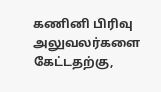கணினி பிரிவு அலுவலர்களை கேட்டதற்கு,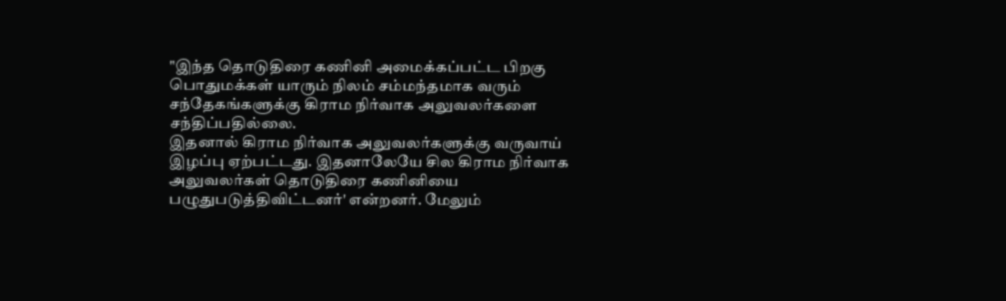"இந்த தொடுதிரை கணினி அமைக்கப்பட்ட பிறகு பொதுமக்கள் யாரும் நிலம் சம்மந்தமாக வரும் சந்தேகங்களுக்கு கிராம நிர்வாக அலுவலர்களை சந்திப்பதில்லை.
இதனால் கிராம நிர்வாக அலுவலர்களுக்கு வருவாய் இழப்பு ஏற்பட்டது. இதனாலேயே சில கிராம நிர்வாக அலுவலர்கள் தொடுதிரை கணினியை பழுதுபடுத்திவிட்டனர்' என்றனர். மேலும்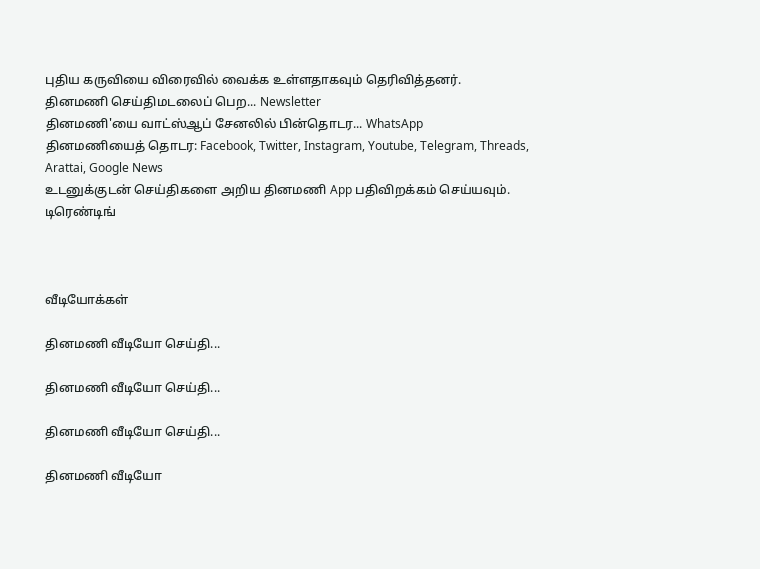புதிய கருவியை விரைவில் வைக்க உள்ளதாகவும் தெரிவித்தனர்.
தினமணி செய்திமடலைப் பெற... Newsletter
தினமணி'யை வாட்ஸ்ஆப் சேனலில் பின்தொடர... WhatsApp
தினமணியைத் தொடர: Facebook, Twitter, Instagram, Youtube, Telegram, Threads, Arattai, Google News
உடனுக்குடன் செய்திகளை அறிய தினமணி App பதிவிறக்கம் செய்யவும்.
டிரெண்டிங்



வீடியோக்கள்

தினமணி வீடியோ செய்தி...

தினமணி வீடியோ செய்தி...

தினமணி வீடியோ செய்தி...

தினமணி வீடியோ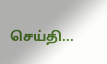செய்தி...